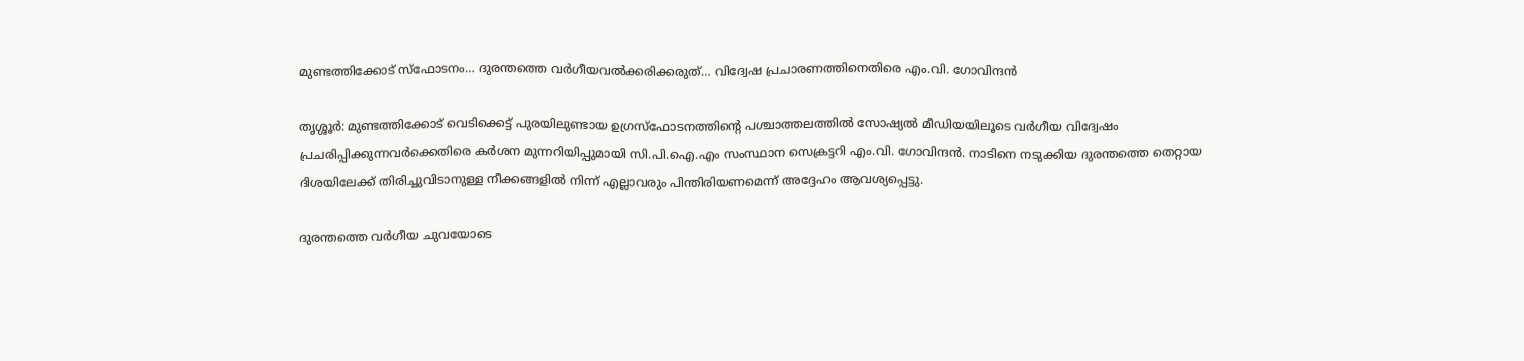മുണ്ടത്തിക്കോട് സ്ഫോടനം… ദുരന്തത്തെ വർഗീയവൽക്കരിക്കരുത്… വിദ്വേഷ പ്രചാരണത്തിനെതിരെ എം.വി. ഗോവിന്ദൻ

തൃശ്ശൂർ: മുണ്ടത്തിക്കോട് വെടിക്കെട്ട് പുരയിലുണ്ടായ ഉഗ്രസ്ഫോടനത്തിന്റെ പശ്ചാത്തലത്തിൽ സോഷ്യൽ മീഡിയയിലൂടെ വർഗീയ വിദ്വേഷം പ്രചരിപ്പിക്കുന്നവർക്കെതിരെ കർശന മുന്നറിയിപ്പുമായി സി.പി.ഐ.എം സംസ്ഥാന സെക്രട്ടറി എം.വി. ഗോവിന്ദൻ. നാടിനെ നടുക്കിയ ദുരന്തത്തെ തെറ്റായ ദിശയിലേക്ക് തിരിച്ചുവിടാനുള്ള നീക്കങ്ങളിൽ നിന്ന് എല്ലാവരും പിന്തിരിയണമെന്ന് അദ്ദേഹം ആവശ്യപ്പെട്ടു.

ദുരന്തത്തെ വർഗീയ ചുവയോടെ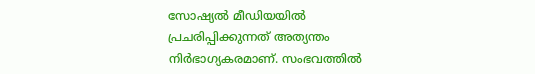സോഷ്യൽ മീഡിയയിൽ പ്രചരിപ്പിക്കുന്നത് അത്യന്തം നിർഭാഗ്യകരമാണ്. സംഭവത്തിൽ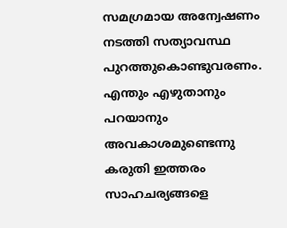സമഗ്രമായ അന്വേഷണം നടത്തി സത്യാവസ്ഥ പുറത്തുകൊണ്ടുവരണം. എന്തും എഴുതാനും പറയാനും അവകാശമുണ്ടെന്നു കരുതി ഇത്തരം സാഹചര്യങ്ങളെ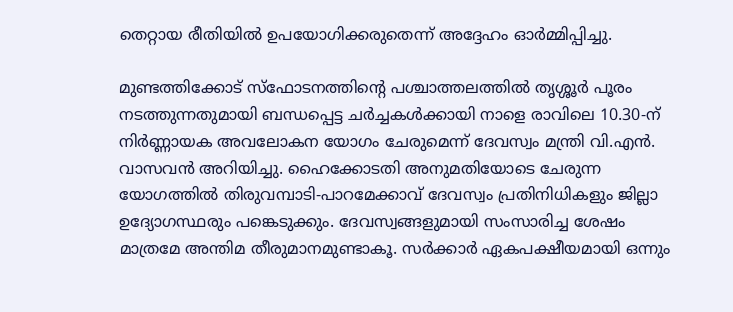തെറ്റായ രീതിയിൽ ഉപയോഗിക്കരുതെന്ന് അദ്ദേഹം ഓർമ്മിപ്പിച്ചു.

മുണ്ടത്തിക്കോട് സ്ഫോടനത്തിന്റെ പശ്ചാത്തലത്തിൽ തൃശ്ശൂർ പൂരം നടത്തുന്നതുമായി ബന്ധപ്പെട്ട ചർച്ചകൾക്കായി നാളെ രാവിലെ 10.30-ന് നിർണ്ണായക അവലോകന യോഗം ചേരുമെന്ന് ദേവസ്വം മന്ത്രി വി.എൻ. വാസവൻ അറിയിച്ചു. ഹൈക്കോടതി അനുമതിയോടെ ചേരുന്ന യോഗത്തിൽ തിരുവമ്പാടി-പാറമേക്കാവ് ദേവസ്വം പ്രതിനിധികളും ജില്ലാ ഉദ്യോഗസ്ഥരും പങ്കെടുക്കും. ദേവസ്വങ്ങളുമായി സംസാരിച്ച ശേഷം മാത്രമേ അന്തിമ തീരുമാനമുണ്ടാകൂ. സർക്കാർ ഏകപക്ഷീയമായി ഒന്നും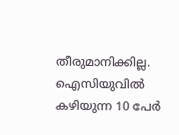തീരുമാനിക്കില്ല. ഐസിയുവിൽ കഴിയുന്ന 10 പേർ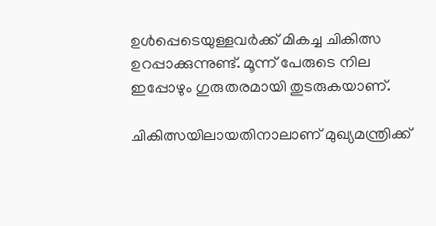ഉൾപ്പെടെയുള്ളവർക്ക് മികച്ച ചികിത്സ ഉറപ്പാക്കുന്നുണ്ട്. മൂന്ന് പേരുടെ നില ഇപ്പോഴും ഗുരുതരമായി തുടരുകയാണ്.

ചികിത്സയിലായതിനാലാണ് മുഖ്യമന്ത്രിക്ക്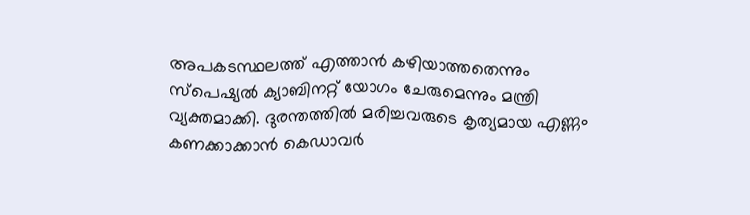അപകടസ്ഥലത്ത് എത്താൻ കഴിയാത്തതെന്നും സ്പെഷ്യൽ ക്യാബിനറ്റ് യോഗം ചേരുമെന്നും മന്ത്രി വ്യക്തമാക്കി. ദുരന്തത്തിൽ മരിച്ചവരുടെ കൃത്യമായ എണ്ണം കണക്കാക്കാൻ കെഡാവർ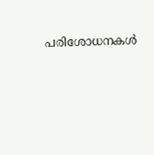പരിശോധനകൾ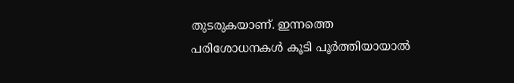തുടരുകയാണ്. ഇന്നത്തെ പരിശോധനകൾ കൂടി പൂർത്തിയായാൽ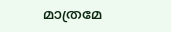മാത്രമേ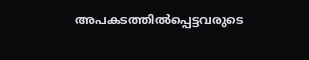അപകടത്തിൽപ്പെട്ടവരുടെ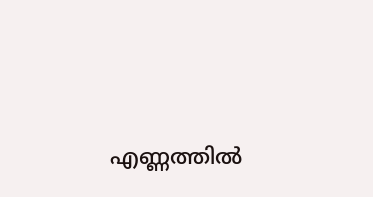എണ്ണത്തിൽ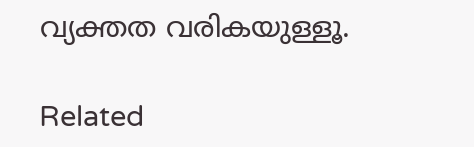വ്യക്തത വരികയുള്ളൂ.

Related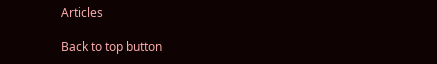Articles

Back to top button